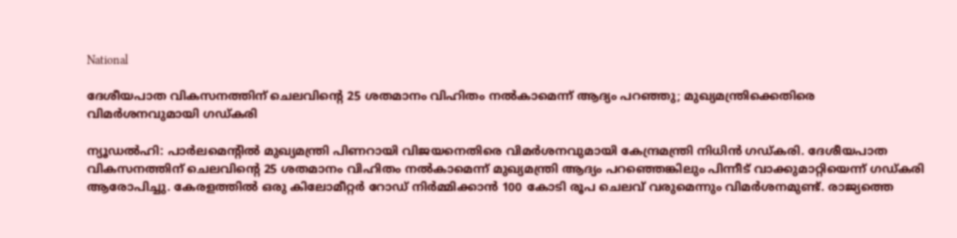National

ദേശീയപാത വികസനത്തിന് ചെലവിന്റെ 25 ശതമാനം വിഹിതം നല്‍കാമെന്ന് ആദ്യം പറഞ്ഞു; മുഖ്യമന്ത്രിക്കെതിരെ വിമര്‍ശനവുമായി ഗഡ്കരി

ന്യൂഡല്‍ഹി: പാര്‍ലമെന്റില്‍ മുഖ്യമന്ത്രി പിണറായി വിജയനെതിരെ വിമര്‍ശനവുമായി കേന്ദ്രമന്ത്രി നിധിന്‍ ഗഡ്കരി. ദേശീയപാത വികസനത്തിന് ചെലവിന്റെ 25 ശതമാനം വിഹിതം നല്‍കാമെന്ന് മുഖ്യമന്ത്രി ആദ്യം പറഞ്ഞെങ്കിലും പിന്നീട് വാക്കുമാറ്റിയെന്ന് ഗഡ്കരി ആരോപിച്ചു. കേരളത്തില്‍ ഒരു കിലോമീറ്റര്‍ റോഡ് നിര്‍മ്മിക്കാന്‍ 100 കോടി രൂപ ചെലവ് വരുമെന്നും വിമര്‍ശനമുണ്ട്. രാജ്യത്തെ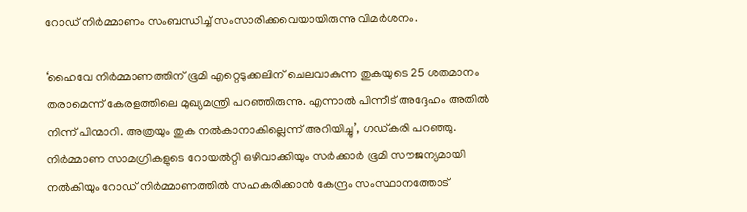റോഡ് നിര്‍മ്മാണം സംബന്ധിച്ച് സംസാരിക്കവെയായിരുന്നു വിമര്‍ശനം.

‘ഹൈവേ നിര്‍മ്മാണത്തിന് ഭൂമി എറ്റെടുക്കലിന് ചെലവാകുന്ന തുകയുടെ 25 ശതമാനം തരാമെന്ന് കേരളത്തിലെ മുഖ്യമന്ത്രി പറഞ്ഞിരുന്നു. എന്നാല്‍ പിന്നീട് അദ്ദേഹം അതില്‍ നിന്ന് പിന്മാറി. അത്രയും തുക നല്‍കാനാകില്ലെന്ന് അറിയിച്ചു’, ഗഡ്കരി പറഞ്ഞു. നിര്‍മ്മാണ സാമഗ്രികളുടെ റോയല്‍റ്റി ഒഴിവാക്കിയും സര്‍ക്കാര്‍ ഭൂമി സൗജന്യമായി നല്‍കിയും റോഡ് നിര്‍മ്മാണത്തില്‍ സഹകരിക്കാന്‍ കേന്ദ്രം സംസ്ഥാനത്തോട്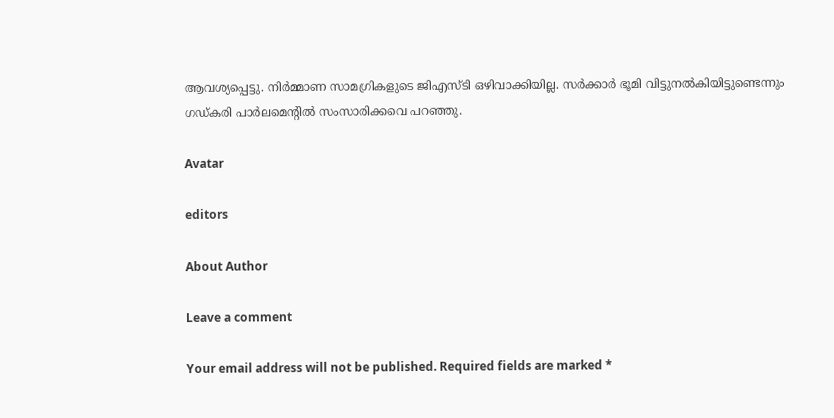ആവശ്യപ്പെട്ടു. നിര്‍മ്മാണ സാമഗ്രികളുടെ ജിഎസ്ടി ഒഴിവാക്കിയില്ല. സര്‍ക്കാര്‍ ഭൂമി വിട്ടുനല്‍കിയിട്ടുണ്ടെന്നും ഗഡ്കരി പാര്‍ലമെന്റില്‍ സംസാരിക്കവെ പറഞ്ഞു.

Avatar

editors

About Author

Leave a comment

Your email address will not be published. Required fields are marked *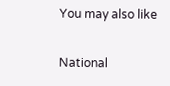You may also like

National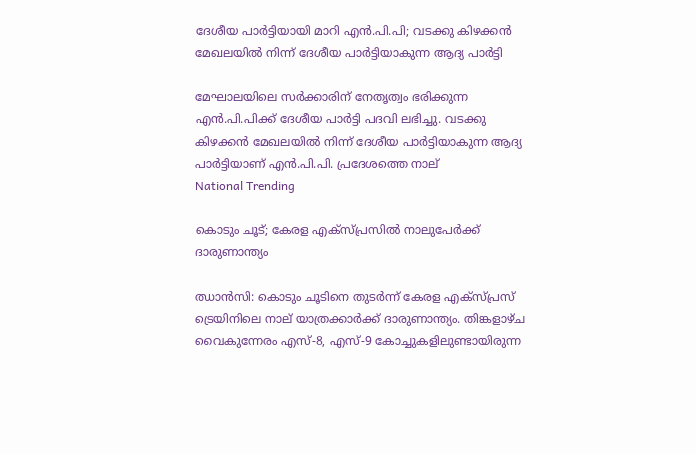ദേശീയ പാര്‍ട്ടിയായി മാറി എന്‍.പി.പി; വടക്കു കിഴക്കന്‍ മേഖലയില്‍ നിന്ന് ദേശീയ പാര്‍ട്ടിയാകുന്ന ആദ്യ പാര്‍ട്ടി

മേഘാലയിലെ സര്‍ക്കാരിന് നേതൃത്വം ഭരിക്കുന്ന എന്‍.പി.പിക്ക് ദേശീയ പാര്‍ട്ടി പദവി ലഭിച്ചു. വടക്കു കിഴക്കന്‍ മേഖലയില്‍ നിന്ന് ദേശീയ പാര്‍ട്ടിയാകുന്ന ആദ്യ പാര്‍ട്ടിയാണ് എന്‍.പി.പി. പ്രദേശത്തെ നാല്
National Trending

കൊടും ചൂട്; കേരള എക്‌സ്പ്രസില്‍ നാലുപേര്‍ക്ക് ദാരുണാന്ത്യം

ഝാന്‍സി: കൊടും ചൂടിനെ തുടര്‍ന്ന് കേരള എക്സ്പ്രസ് ട്രെയിനിലെ നാല് യാത്രക്കാര്‍ക്ക് ദാരുണാന്ത്യം. തിങ്കളാഴ്ച വൈകുന്നേരം എസ്-8, എസ്-9 കോച്ചുകളിലുണ്ടായിരുന്ന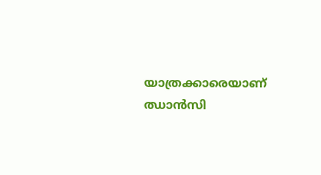യാത്രക്കാരെയാണ് ഝാന്‍സി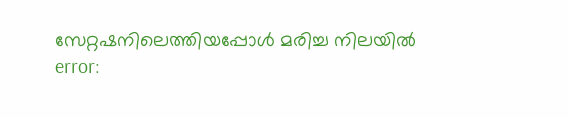സേറ്റഷനിലെത്തിയപ്പോള്‍ മരിച്ച നിലയില്‍
error: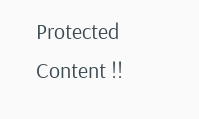Protected Content !!